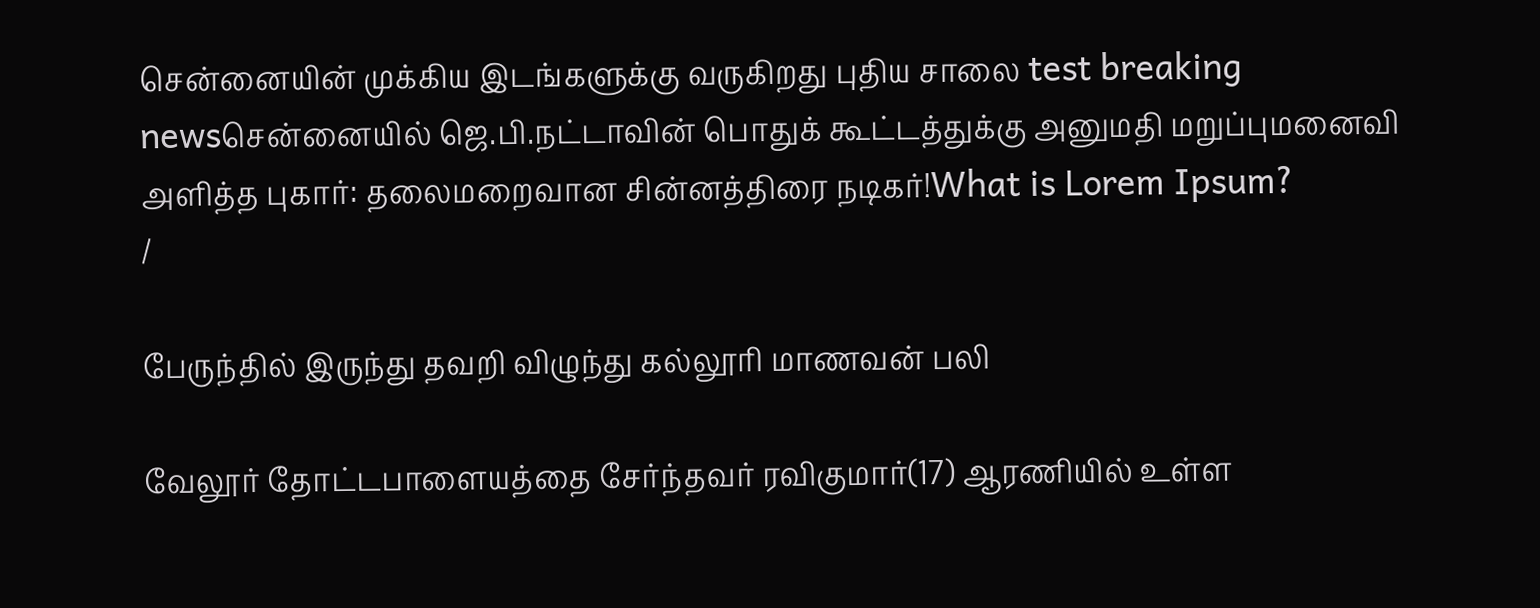சென்னையின் முக்கிய இடங்களுக்கு வருகிறது புதிய சாலை test breaking newsசென்னையில் ஜெ.பி.நட்டாவின் பொதுக் கூட்டத்துக்கு அனுமதி மறுப்புமனைவி அளித்த புகார்: தலைமறைவான சின்னத்திரை நடிகர்!What is Lorem Ipsum?
/

பேருந்தில் இருந்து தவறி விழுந்து கல்லூரி மாணவன் பலி

வேலூர் தோட்டபாளையத்தை சேர்ந்தவர் ரவிகுமார்(17) ஆரணியில் உள்ள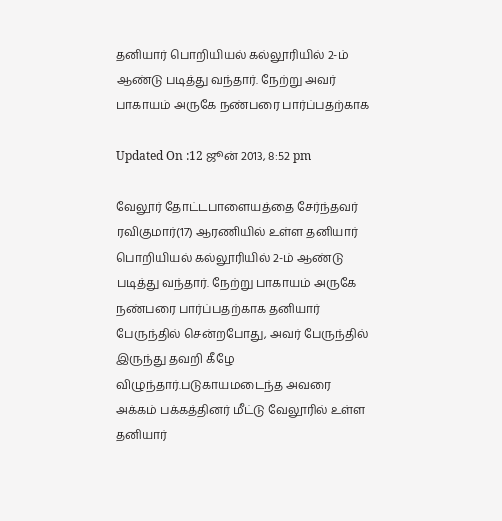தனியார் பொறியியல் கல்லூரியில் 2-ம் ஆண்டு படித்து வந்தார். நேற்று அவர் பாகாயம் அருகே நண்பரை பார்ப்பதற்காக

Updated On :12 ஜூன் 2013, 8:52 pm

வேலூர் தோட்டபாளையத்தை சேர்ந்தவர் ரவிகுமார்(17) ஆரணியில் உள்ள தனியார் பொறியியல் கல்லூரியில் 2-ம் ஆண்டு படித்து வந்தார். நேற்று பாகாயம் அருகே நண்பரை பார்ப்பதற்காக தனியார் பேருந்தில் சென்றபோது, அவர் பேருந்தில் இருந்து தவறி கீழே விழுந்தார்.படுகாயமடைந்த அவரை அக்கம் பக்கத்தினர் மீட்டு வேலூரில் உள்ள தனியார்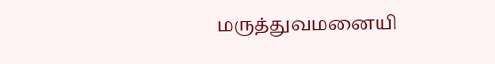மருத்துவமனையி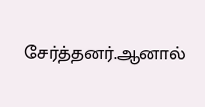சேர்த்தனர்.ஆனால்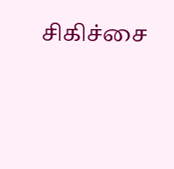சிகிச்சை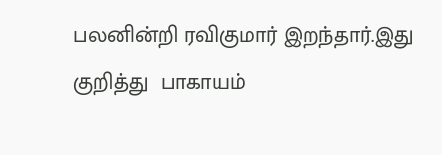பலனின்றி ரவிகுமார் இறந்தார்.இது குறித்து  பாகாயம்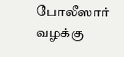போலீஸார் வழக்கு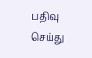பதிவு செய்து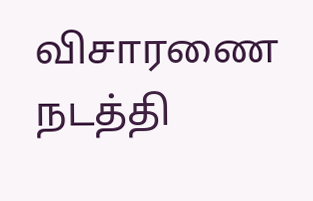விசாரணை நடத்தி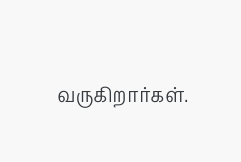வருகிறார்கள்.